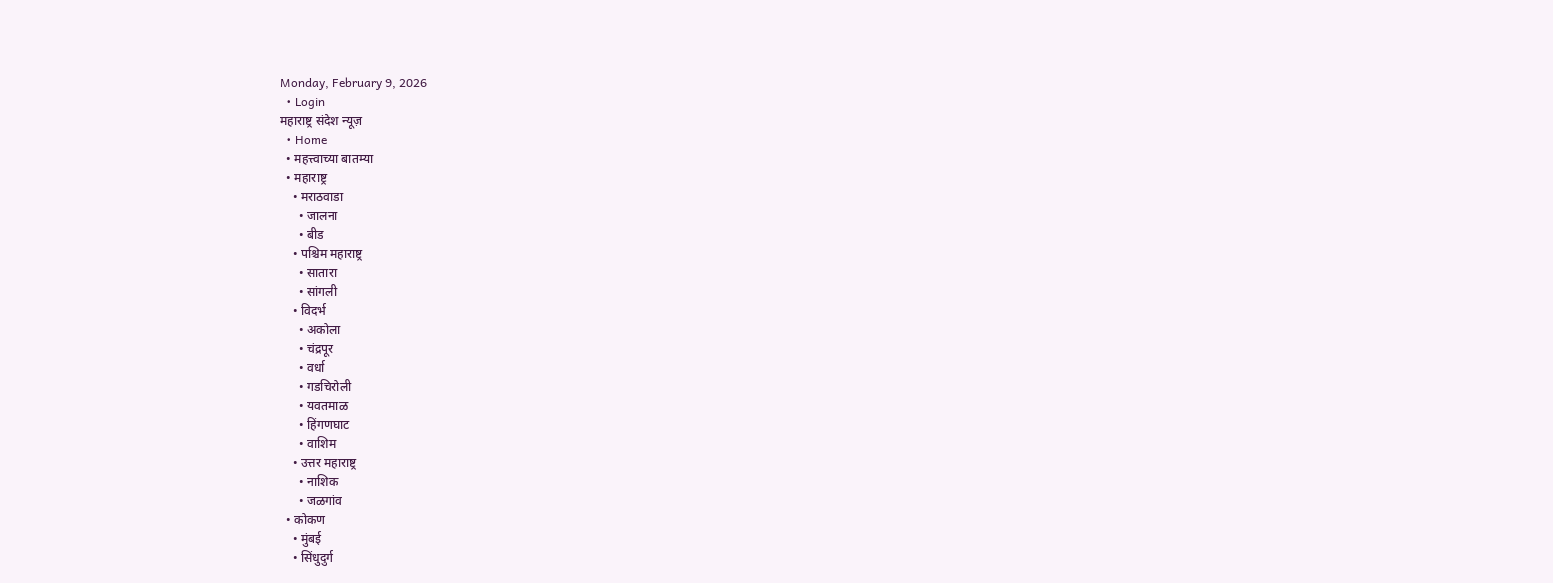Monday, February 9, 2026
  • Login
महाराष्ट्र संदेश न्यूज़
  • Home
  • महत्त्वाच्या बातम्या
  • महाराष्ट्र
    • मराठवाडा
      • जालना
      • बीड
    • पश्चिम महाराष्ट्र
      • सातारा
      • सांगली
    • विदर्भ
      • अकोला
      • चंद्रपूर
      • वर्धा
      • गडचिरोली
      • यवतमाळ
      • हिंगणघाट
      • वाशिम
    • उत्तर महाराष्ट्र
      • नाशिक
      • जळगांव
  • कोकण
    • मुंबई
    • सिंधुदुर्ग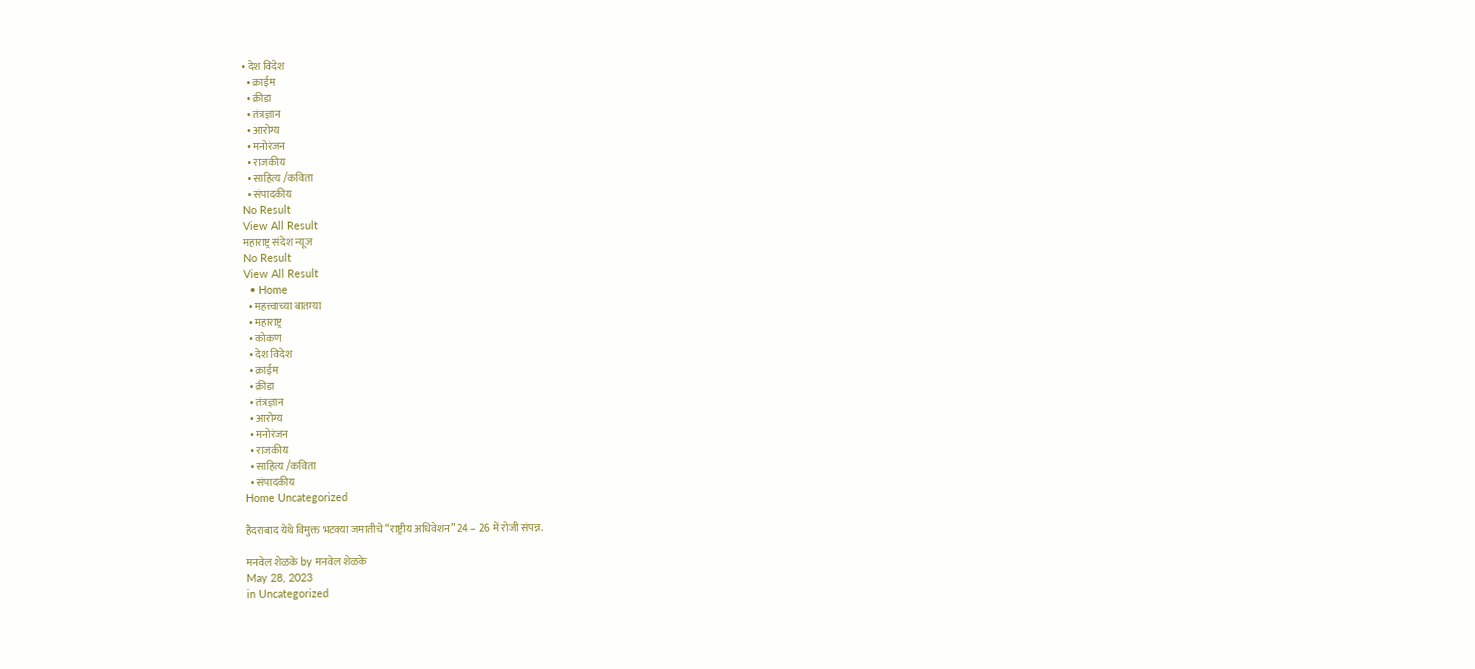• देश विदेश
  • क्राईम
  • क्रीडा
  • तंत्रज्ञान
  • आरोग्य
  • मनोरंजन
  • राजकीय
  • साहित्य /कविता
  • संपादकीय
No Result
View All Result
महाराष्ट्र संदेश न्यूज
No Result
View All Result
  • Home
  • महत्त्वाच्या बातम्या
  • महाराष्ट्र
  • कोकण
  • देश विदेश
  • क्राईम
  • क्रीडा
  • तंत्रज्ञान
  • आरोग्य
  • मनोरंजन
  • राजकीय
  • साहित्य /कविता
  • संपादकीय
Home Uncategorized

हैदराबाद येथे विमुक्त भटक्या जमातीचे “राष्ट्रीय अधिवेशन” 24 – 26 में रोजी संपन्न.

मनवेल शेळके by मनवेल शेळके
May 28, 2023
in Uncategorized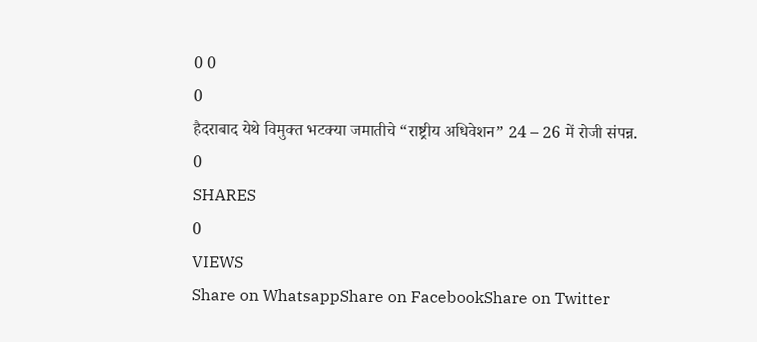0 0
0
हैदराबाद येथे विमुक्त भटक्या जमातीचे “राष्ट्रीय अधिवेशन” 24 – 26 में रोजी संपन्न.
0
SHARES
0
VIEWS
Share on WhatsappShare on FacebookShare on Twitter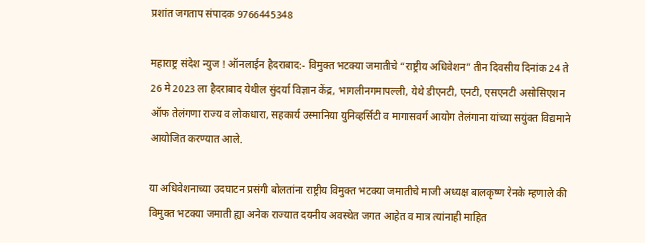प्रशांत जगताप संपादक 9766445348

महाराष्ट्र संदेश न्युज ! ऑनलाईन हैदराबाद:- विमुक्त भटक्या जमातीचे “राष्ट्रीय अधिवेशन” तीन दिवसीय दिनांक 24 ते 26 मे 2023 ला हैदराबाद येथील सुंदर्या विज्ञान केंद्र, भागलीनगमापल्ली, येथे डीएनटी, एनटी, एसएनटी असोसिएशन ऑफ तेलंगणा राज्य व लोकधारा, सहकार्य उस्मानिया युनिव्हर्सिटी व मागासवर्ग आयोग तेलंगाना यांच्या सयुंक्त विद्यमाने आयोजित करण्यात आले.

या अधिवेशनाच्या उदघाटन प्रसंगी बोलतांना राष्ट्रीय विमुक्त भटक्या जमातीचे माजी अध्यक्ष बालकृष्ण रेनके म्हणाले की विमुक्त भटक्या जमाती ह्या अनेक राज्यात दयनीय अवस्थेत जगत आहेत व मात्र त्यांनाही माहित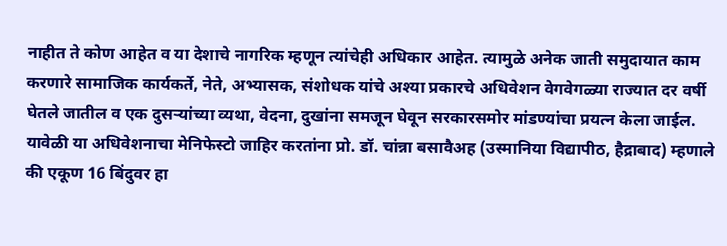नाहीत ते कोण आहेत व या देशाचे नागरिक म्हणून त्यांचेही अधिकार आहेत. त्यामुळे अनेक जाती समुदायात काम करणारे सामाजिक कार्यकर्ते, नेते, अभ्यासक, संशोधक यांचे अश्या प्रकारचे अधिवेशन वेगवेगळ्या राज्यात दर वर्षी घेतले जातील व एक दुसऱ्यांच्या व्यथा, वेदना, दुखांना समजून घेवून सरकारसमोर मांडण्यांचा प्रयत्न केला जाईल. यावेळी या अधिवेशनाचा मेनिफेस्टो जाहिर करतांना प्रो. डॉ. चांन्ना बसावैअह (उस्मानिया विद्यापीठ, हैद्राबाद) म्हणाले की एकूण 16 बिंदुवर हा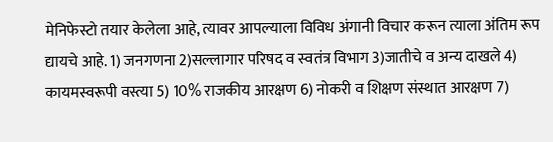मेनिफेस्टो तयार केलेला आहे, त्यावर आपल्याला विविध अंगानी विचार करून त्याला अंतिम रूप द्यायचे आहे. 1) जनगणना 2)सल्लागार परिषद व स्वतंत्र विभाग 3)जातीचे व अन्य दाखले 4) कायमस्वरूपी वस्त्या 5) 10% राजकीय आरक्षण 6) नोकरी व शिक्षण संस्थात आरक्षण 7)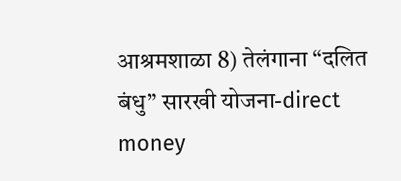आश्रमशाळा 8) तेलंगाना “दलित बंधु” सारखी योजना-direct money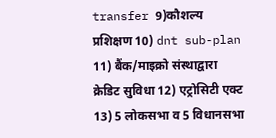transfer 9)कौशल्य प्रशिक्षण 10) dnt sub-plan 11) बैंक/माइक्रो संस्थाद्वारा क्रेडिट सुविधा 12) एट्रोसिटी एक्ट 13) 5 लोकसभा व 5 विधानसभा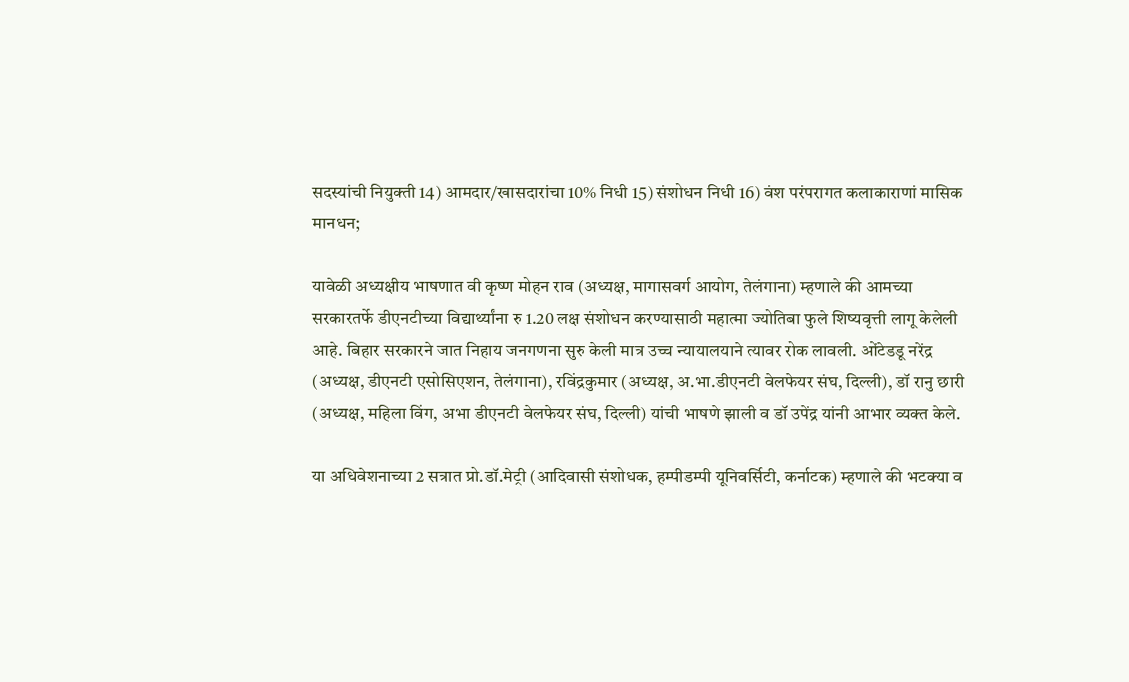सदस्यांची नियुक्ती 14) आमदार/खासदारांचा 10% निधी 15) संशोधन निधी 16) वंश परंपरागत कलाकाराणां मासिक मानधन;

यावेळी अध्यक्षीय भाषणात वी कृष्ण मोहन राव (अध्यक्ष, मागासवर्ग आयोग, तेलंगाना) म्हणाले की आमच्या सरकारतर्फे डीएनटीच्या विद्यार्थ्यांना रु 1.20 लक्ष संशोधन करण्यासाठी महात्मा ज्योतिबा फुले शिष्यवृत्ती लागू केलेली आहे. बिहार सरकारने जात निहाय जनगणना सुरु केली मात्र उच्च न्यायालयाने त्यावर रोक लावली. ओंटेडडू नरेंद्र (अध्यक्ष, डीएनटी एसोसिएशन, तेलंगाना), रविंद्रकुमार (अध्यक्ष, अ.भा.डीएनटी वेलफेयर संघ, दिल्ली), डॉ रानु छारी (अध्यक्ष, महिला विंग, अभा डीएनटी वेलफेयर संघ, दिल्ली) यांची भाषणे झाली व डॉ उपेंद्र यांनी आभार व्यक्त केले.

या अधिवेशनाच्या 2 सत्रात प्रो.डॉ.मेट्री (आदिवासी संशोधक, हम्पीडम्पी यूनिवर्सिटी, कर्नाटक) म्हणाले की भटक्या व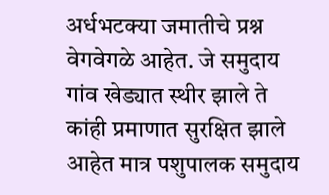अर्धभटक्या जमातीचे प्रश्न वेगवेगळे आहेत. जे समुदाय गांव खेड्यात स्थीर झाले ते कांही प्रमाणात सुरक्षित झाले आहेत मात्र पशुपालक समुदाय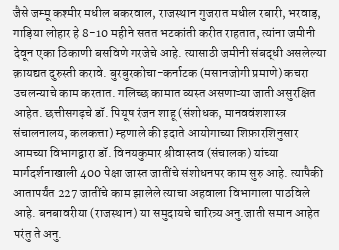जैसे जम्मू कश्मीर मधील बकरवाल, राजस्थान गुजरात मधील रबारी, भरवाड़, गाड़िया लोहार हे 8-10 महीने सतत भटकांती करीत राहतात, त्यांना जमीनी देवून एका ठिकाणी बसविणे गरजेचे आहे. त्यासाठी जमीनी संबद्धी असलेल्या क़ायद्यत दुरुस्ती करावे. बुरबुरकोचा-कर्नाटक (मसानजोगी प्रमाणे) कचरा उचलन्याचे काम करतात. गलिच्छ कामात व्यस्त असणाऱ्या जाती असुरक्षित आहेत. छत्तीसगढ़चे डॉ. पियूष रंजन शाहू (संशोधक, मानववंशशास्त्र संचालनालय, कलकत्ता) म्हणाले की इदाते आयोगाच्या शिफ़ारशिनुसार आमच्या विभागद्वारा डॉ. विनयकुमार श्रीवास्तव (संचालक) यांच्या मार्गदर्शनाखाली 400 पेक्षा जास्त जातींचे संशोधनपर काम सुरु आहे. त्यापैकी आतापर्यंत 227 जातींचे काम झालेले त्याचा अहवाला विभागाला पाठविले आहे. बनबावरीया (राजस्थान) या समुदायचे चारित्र्य अनु.जाती समान आहेत परंतु ते अनु.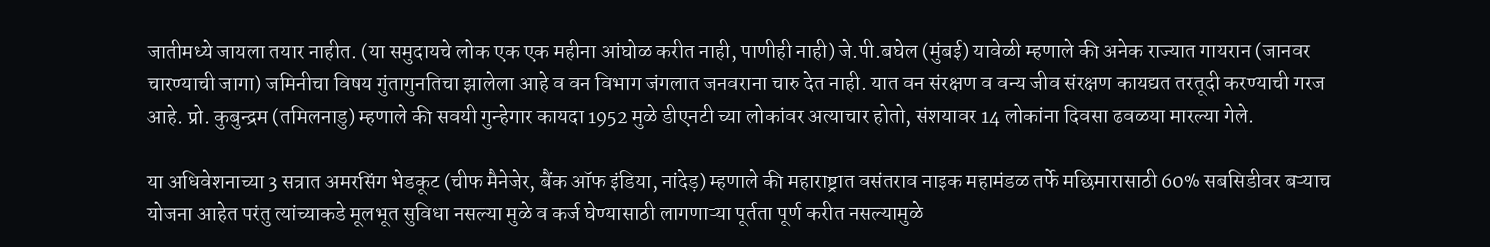जातीमध्ये जायला तयार नाहीत. (या समुदायचे लोक एक एक महीना आंघोळ करीत नाही, पाणीही नाही) जे.पी.बघेल (मुंबई) यावेळी म्हणाले की अनेक राज्यात गायरान (जानवर चारण्याची जागा) जमिनीचा विषय गुंतागुनतिचा झालेला आहे व वन विभाग जंगलात जनवराना चारु देत नाही. यात वन संरक्षण व वन्य जीव संरक्षण कायद्यत तरतूदी करण्याची गरज आहे. प्रो. कुबुन्द्रम (तमिलनाडु) म्हणाले की सवयी गुन्हेगार कायदा 1952 मुळे डीएनटी च्या लोकांवर अत्याचार होतो, संशयावर 14 लोकांना दिवसा ढवळया मारल्या गेले.

या अधिवेशनाच्या 3 सत्रात अमरसिंग भेडकूट (चीफ मैनेजेर, बैंक ऑफ इंडिया, नांदेड़) म्हणाले की महाराष्ट्रात वसंतराव नाइक महामंडळ तर्फे मछिमारासाठी 60% सबसिडीवर बऱ्याच योजना आहेत परंतु त्यांच्याकडे मूलभूत सुविधा नसल्या मुळे व कर्ज घेण्यासाठी लागणाऱ्या पूर्तता पूर्ण करीत नसल्यामुळे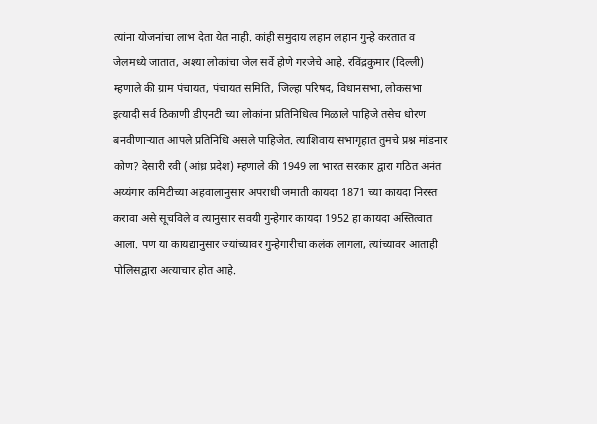त्यांना योजनांचा लाभ देता येत नाही. कांही समुदाय लहान लहान गुन्हे करतात व जेलमध्ये जातात, अश्या लोकांचा जेल सर्वे होणे गरजेचे आहे. रविंद्रकुमार (दिल्ली) म्हणाले की ग्राम पंचायत, पंचायत समिति, जिल्हा परिषद, विधानसभा, लोकसभा इत्यादी सर्व ठिकाणी डीएनटी च्या लोकांना प्रतिनिधित्व मिळाले पाहिजे तसेच धोरण बनवीणाऱ्यात आपले प्रतिनिधि असले पाहिजेत. त्याशिवाय सभागृहात तुमचे प्रश्न मांडनार कोण? देसारी रवी (आंध्र प्रदेश) म्हणाले की 1949 ला भारत सरकार द्वारा गठित अनंत अय्यंगार कमिटीच्या अहवालानुसार अपराधी जमाती कायदा 1871 च्या कायदा निरस्त करावा असे सूचविले व त्यानुसार सवयी गुन्हेगार कायदा 1952 हा कायदा अस्तित्वात आला. पण या कायद्यानुसार ज्यांच्यावर गुन्हेगारीचा कलंक लागला, त्यांच्यावर आताही पोलिसद्वारा अत्याचार होत आहे.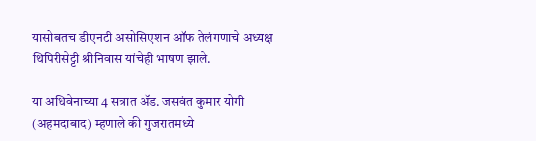यासोबतच डीएनटी असोसिएशन ऑफ तेलंगणाचे अध्यक्ष थिपिरीसेट्टी श्रीनिवास यांचेही भाषण झाले.

या अधिवेनाच्या 4 सत्रात ॲड. जसवंत कुमार योगी (अहमदाबाद) म्हणाले की गुजरातमध्ये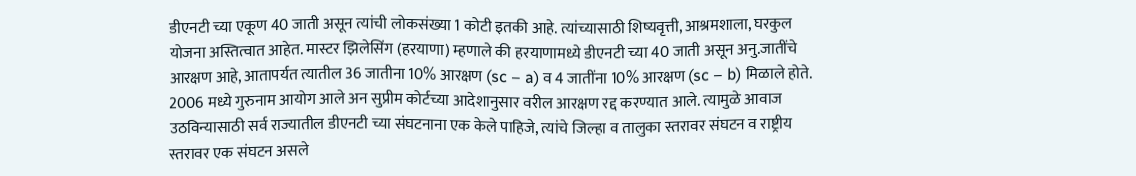डीएनटी च्या एकूण 40 जाती असून त्यांची लोकसंख्या 1 कोटी इतकी आहे. त्यांच्यासाठी शिष्यवृत्ती, आश्रमशाला, घरकुल योजना अस्तित्वात आहेत. मास्टर झिलेसिंग (हरयाणा) म्हणाले की हरयाणामध्ये डीएनटी च्या 40 जाती असून अनु.जातींचे आरक्षण आहे, आतापर्यत त्यातील 36 जातीना 10% आरक्षण (sc – a) व 4 जातींना 10% आरक्षण (sc – b) मिळाले होते. 2006 मध्ये गुरुनाम आयोग आले अन सुप्रीम कोर्टच्या आदेशानुसार वरील आरक्षण रद्द करण्यात आले. त्यामुळे आवाज उठविन्यासाठी सर्व राज्यातील डीएनटी च्या संघटनाना एक केले पाहिजे, त्यांचे जिल्हा व तालुका स्तरावर संघटन व राष्ट्रीय स्तरावर एक संघटन असले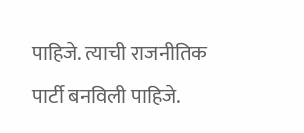पाहिजे. त्याची राजनीतिक पार्टी बनविली पाहिजे.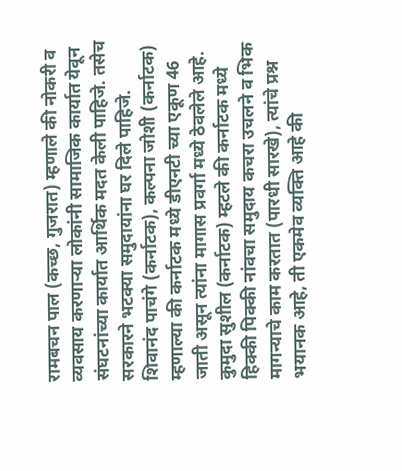रामबचन पाल (कच्छ, गुजरात) म्हणाले की नोकरी व व्यवसाय करणाऱ्या लोकांनी सामाजिक कार्यात येवून संघटनांच्या कार्यात आर्थिक मदत केली पाहिजे. तसेच सरकारने भटक्या समुदायांना घर दिले पाहिजे. शिवानंद पाचंगे (कर्नाटक), कल्पना जोशी (कर्नाटक) म्हणाल्या की कर्नाटक मध्ये डीएनटी च्या एकूण 46 जाती असून त्यांना मागास प्रवर्गा मध्ये ठेवलेले आहे. कुमुदा सुशील (कर्नाटक) म्हटले की कर्नाटक मध्ये हिक्की पिक्की नांवचा समुदाय कचरा उचलने व भिक मागन्याचे काम करतात (पारधी सारखे), त्यांचे प्रश्न भयानक आहे, ती एकमेव व्यक्ति आहे की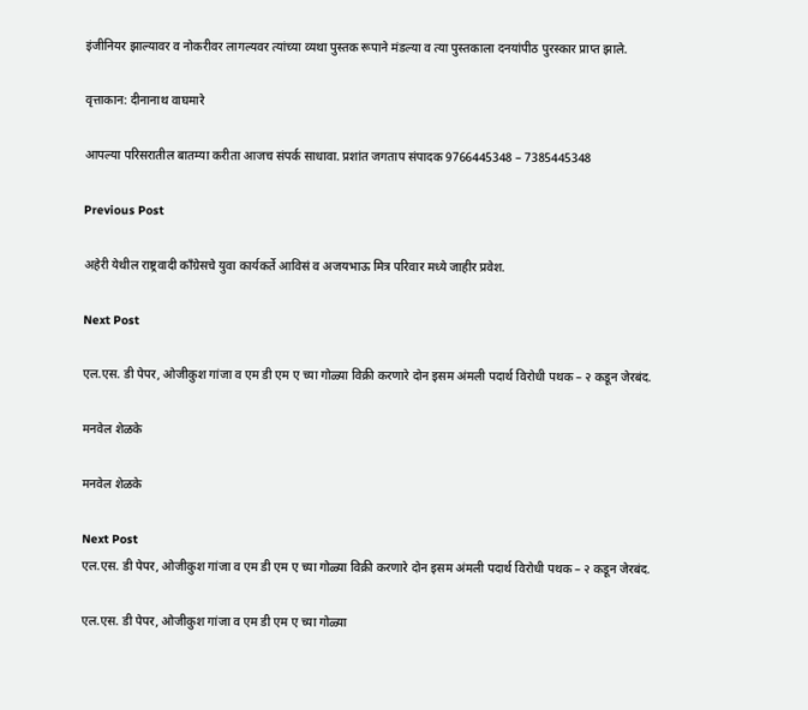इंजीनियर झाल्यावर व नोकरीवर लागल्यवर त्यांच्या व्यथा पुस्तक रूपाने मंडल्या व त्या पुस्तकाला दनयांपीठ पुरस्कार प्राप्त झाले.

वृत्ताकान: दीनानाथ वाघमारे

आपल्या परिसरातील बातम्या करीता आजच संपर्क साधावा. प्रशांत जगताप संपादक 9766445348 – 7385445348

Previous Post

अहेरी येथील राष्ट्रवादी काँग्रेसचे युवा कार्यकर्ते आविसं व अजयभाऊ मित्र परिवार मध्ये जाहीर प्रवेश.

Next Post

एल.एस. डी पेपर, ओजीकुश गांजा व एम डी एम ए च्या गोळ्या विक्री करणारे दोन इसम अंमली पदार्थ विरोधी पथक – २ कडून जेरबंद.

मनवेल शेळके

मनवेल शेळके

Next Post
एल.एस. डी पेपर, ओजीकुश गांजा व एम डी एम ए च्या गोळ्या विक्री करणारे दोन इसम अंमली पदार्थ विरोधी पथक – २ कडून जेरबंद.

एल.एस. डी पेपर, ओजीकुश गांजा व एम डी एम ए च्या गोळ्या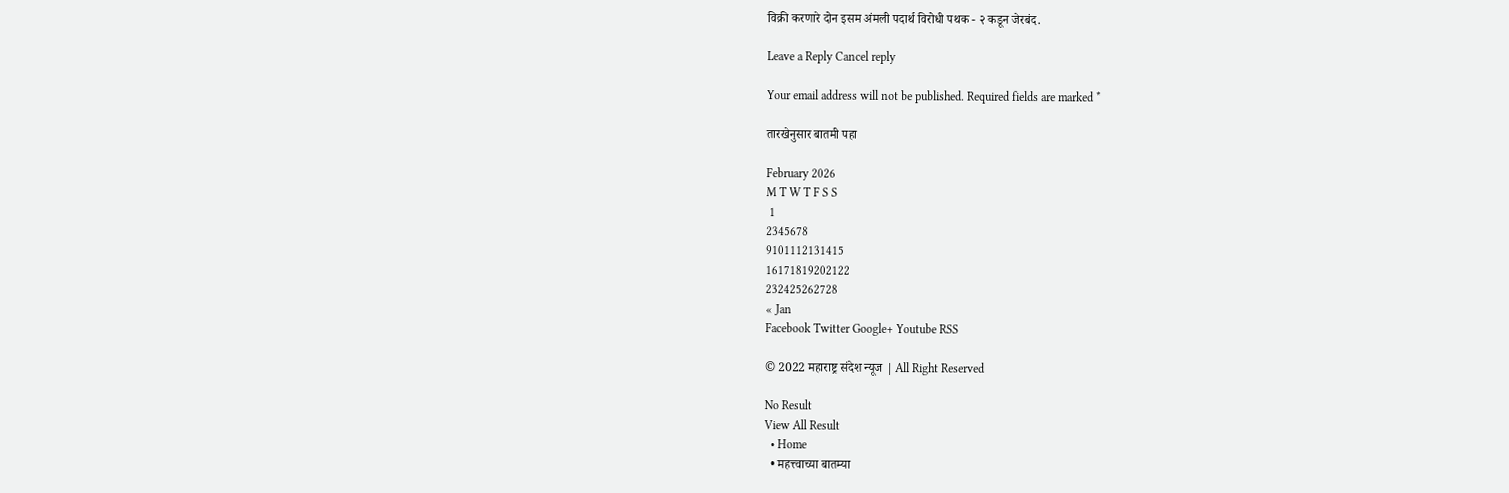विक्री करणारे दोन इसम अंमली पदार्थ विरोधी पथक - २ कडून जेरबंद.

Leave a Reply Cancel reply

Your email address will not be published. Required fields are marked *

तारखेनुसार बातमी पहा

February 2026
M T W T F S S
 1
2345678
9101112131415
16171819202122
232425262728
« Jan
Facebook Twitter Google+ Youtube RSS

© 2022 महाराष्ट्र संदेश न्यूज | All Right Reserved

No Result
View All Result
  • Home
  • महत्त्वाच्या बातम्या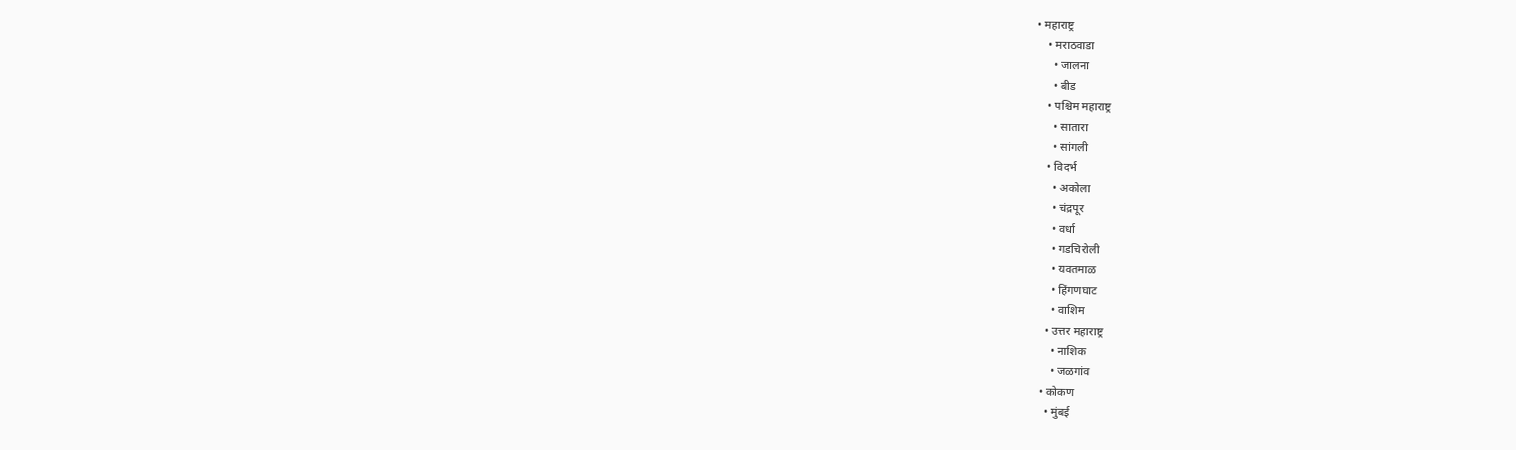• महाराष्ट्र
    • मराठवाडा
      • जालना
      • बीड
    • पश्चिम महाराष्ट्र
      • सातारा
      • सांगली
    • विदर्भ
      • अकोला
      • चंद्रपूर
      • वर्धा
      • गडचिरोली
      • यवतमाळ
      • हिंगणघाट
      • वाशिम
    • उत्तर महाराष्ट्र
      • नाशिक
      • जळगांव
  • कोकण
    • मुंबई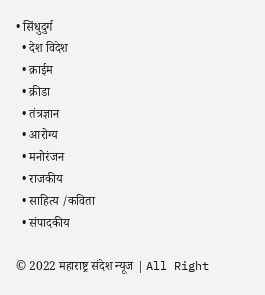• सिंधुदुर्ग
  • देश विदेश
  • क्राईम
  • क्रीडा
  • तंत्रज्ञान
  • आरोग्य
  • मनोरंजन
  • राजकीय
  • साहित्य /कविता
  • संपादकीय

© 2022 महाराष्ट्र संदेश न्यूज | All Right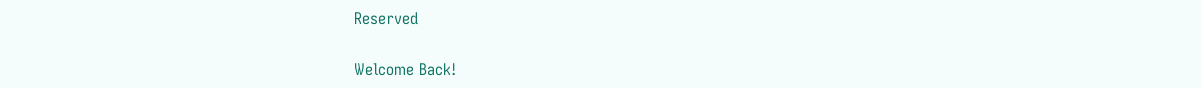Reserved

Welcome Back!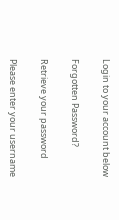Login to your account below

Forgotten Password?

Retrieve your password

Please enter your username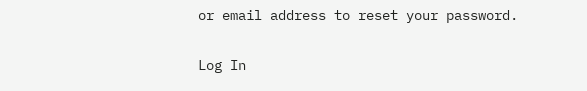or email address to reset your password.

Log In